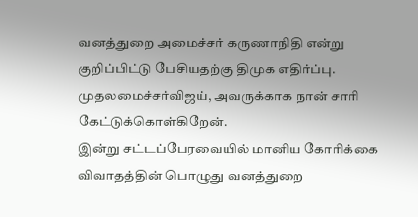வனத்துறை அமைச்சர் கருணாநிதி என்று குறிப்பிட்டு பேசியதற்கு திமுக எதிர்ப்பு. முதலமைச்சர்விஜய், அவருக்காக நான் சாரி கேட்டுக்கொள்கிறேன்.
இன்று சட்டப்பேரவையில் மானிய கோரிக்கை விவாதத்தின் பொழுது வனத்துறை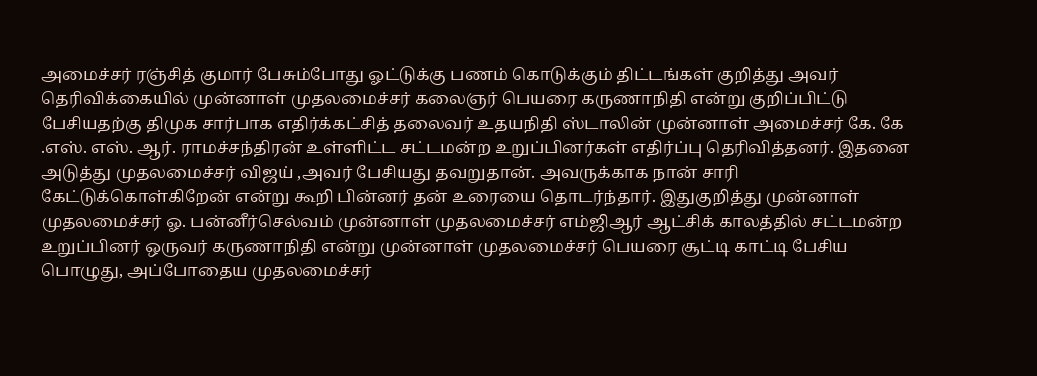அமைச்சர் ரஞ்சித் குமார் பேசும்போது ஓட்டுக்கு பணம் கொடுக்கும் திட்டங்கள் குறித்து அவர் தெரிவிக்கையில் முன்னாள் முதலமைச்சர் கலைஞர் பெயரை கருணாநிதி என்று குறிப்பிட்டு பேசியதற்கு திமுக சார்பாக எதிர்க்கட்சித் தலைவர் உதயநிதி ஸ்டாலின் முன்னாள் அமைச்சர் கே. கே .எஸ். எஸ். ஆர். ராமச்சந்திரன் உள்ளிட்ட சட்டமன்ற உறுப்பினர்கள் எதிர்ப்பு தெரிவித்தனர். இதனை அடுத்து முதலமைச்சர் விஜய் ,அவர் பேசியது தவறுதான். அவருக்காக நான் சாரி கேட்டுக்கொள்கிறேன் என்று கூறி பின்னர் தன் உரையை தொடர்ந்தார். இதுகுறித்து முன்னாள் முதலமைச்சர் ஓ. பன்னீர்செல்வம் முன்னாள் முதலமைச்சர் எம்ஜிஆர் ஆட்சிக் காலத்தில் சட்டமன்ற உறுப்பினர் ஒருவர் கருணாநிதி என்று முன்னாள் முதலமைச்சர் பெயரை சூட்டி காட்டி பேசிய பொழுது, அப்போதைய முதலமைச்சர்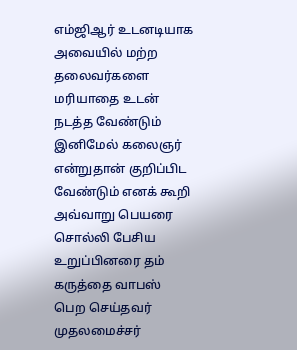எம்ஜிஆர் உடனடியாக அவையில் மற்ற தலைவர்களை மரியாதை உடன் நடத்த வேண்டும் இனிமேல் கலைஞர் என்றுதான் குறிப்பிட வேண்டும் எனக் கூறி அவ்வாறு பெயரை சொல்லி பேசிய உறுப்பினரை தம் கருத்தை வாபஸ் பெற செய்தவர் முதலமைச்சர்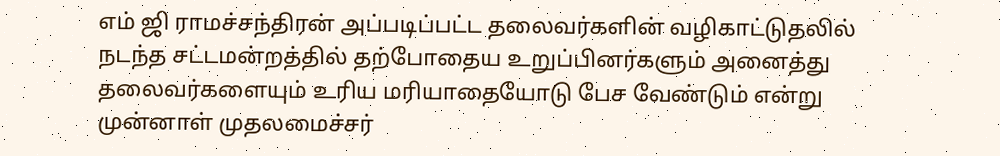எம் ஜி ராமச்சந்திரன் அப்படிப்பட்ட தலைவர்களின் வழிகாட்டுதலில் நடந்த சட்டமன்றத்தில் தற்போதைய உறுப்பினர்களும் அனைத்து தலைவர்களையும் உரிய மரியாதையோடு பேச வேண்டும் என்று முன்னாள் முதலமைச்சர்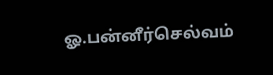ஓ.பன்னீர்செல்வம்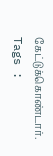கேட்டுக்கொண்டார்.
Tags :